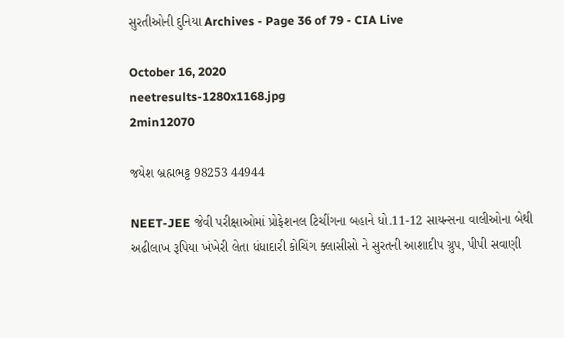સુરતીઓની દુનિયા Archives - Page 36 of 79 - CIA Live

October 16, 2020
neetresults-1280x1168.jpg
2min12070

જયેશ બ્રહ્મભટ્ટ 98253 44944

NEET-JEE જેવી પરીક્ષાઓમાં પ્રોફેશનલ ટિચીંગના બહાને ધો.11-12 સાયન્સના વાલીઓના બેથી અઢીલાખ રૂપિયા ખંખેરી લેતા ધંધાદારી કોચિંગ ક્લાસીસો ને સુરતની આશાદીપ ગ્રુપ, પીપી સવાણી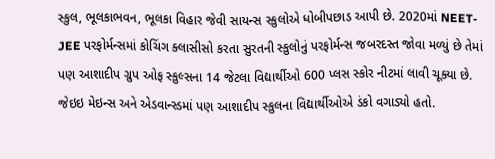સ્કુલ, ભૂલકાભવન, ભૂલકા વિહાર જેવી સાયન્સ સ્કુલોએ ધોબીપછાડ આપી છે. 2020માં NEET-JEE પરફોર્મન્સમાં કોચિંગ ક્લાસીસો કરતા સુરતની સ્કુલોનું પરફોર્મન્સ જબરદસ્ત જોવા મળ્યું છે તેમાં પણ આશાદીપ ગ્રુપ ઓફ સ્કુલ્સના 14 જેટલા વિદ્યાર્થીઓ 600 પ્લસ સ્કોર નીટમાં લાવી ચૂક્યા છે. જેઇઇ મેઇન્સ અને એડવાન્સ્ડમાં પણ આશાદીપ સ્કુલના વિદ્યાર્થીઓએ ડંકો વગાડ્યો હતો.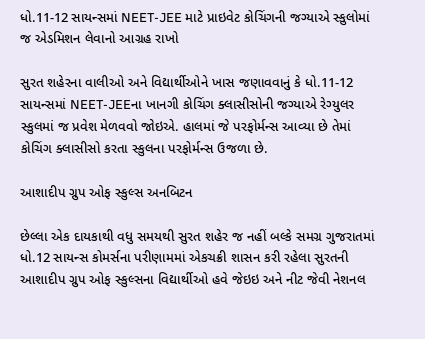ધો.11-12 સાયન્સમાં NEET-JEE માટે પ્રાઇવેટ કોચિંગની જગ્યાએ સ્કુલોમાં જ એડમિશન લેવાનો આગ્રહ રાખો

સુરત શહેરના વાલીઓ અને વિદ્યાર્થીઓને ખાસ જણાવવાનું કે ધો.11-12 સાયન્સમાં NEET-JEEના ખાનગી કોચિંગ ક્લાસીસોની જગ્યાએ રેગ્યુલર સ્કુલમાં જ પ્રવેશ મેળવવો જોઇએ. હાલમાં જે પરફોર્મન્સ આવ્યા છે તેમાં કોચિંગ ક્લાસીસો કરતા સ્કુલના પરફોર્મન્સ ઉજળા છે.

આશાદીપ ગ્રુપ ઓફ સ્કુલ્સ અનબિટન

છેલ્લા એક દાયકાથી વધુ સમયથી સુરત શહેર જ નહીં બલ્કે સમગ્ર ગુજરાતમાં ધો.12 સાયન્સ કોમર્સના પરીણામમાં એકચક્રી શાસન કરી રહેલા સુરતની આશાદીપ ગ્રુપ ઓફ સ્કુલ્સના વિદ્યાર્થીઓ હવે જેઇઇ અને નીટ જેવી નેશનલ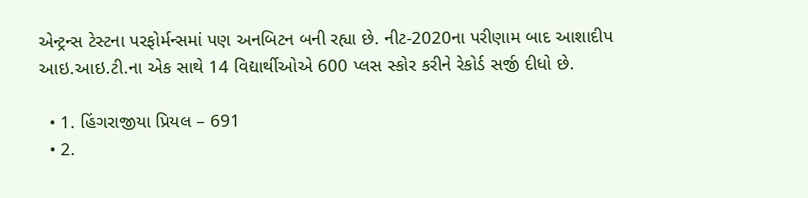એન્ટ્રન્સ ટેસ્ટના પરફોર્મન્સમાં પણ અનબિટન બની રહ્યા છે. નીટ-2020ના પરીણામ બાદ આશાદીપ આઇ.આઇ.ટી.ના એક સાથે 14 વિદ્યાર્થીઓએ 600 પ્લસ સ્કોર કરીને રેકોર્ડ સર્જી દીધો છે.

  • 1. હિંગરાજીયા પ્રિયલ – 691
  • 2.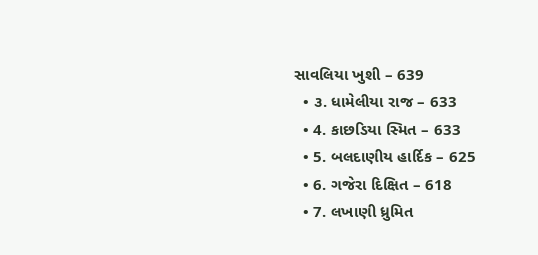સાવલિયા ખુશી – 639
  • ૩. ધામેલીયા રાજ – 633
  • 4. કાછડિયા સ્મિત – 633
  • 5. બલદાણીય હાર્દિક – 625
  • 6. ગજેરા દિક્ષિત – 618
  • 7. લખાણી ધ્રુમિત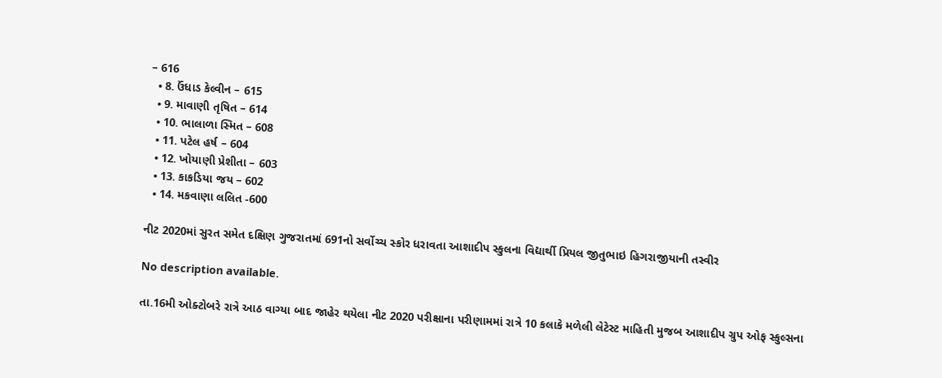– 616
  • 8. ઉંધાડ કેલ્વીન – 615
  • 9. માવાણી તૃષિત – 614
  • 10. ભાલાળા સ્મિત – 608
  • 11. પટેલ હર્ષ – 604
  • 12. ખોયાણી પ્રેશીતા – 603
  • 13. કાકડિયા જય – 602
  • 14. મકવાણા લલિત -600

નીટ 2020માં સુરત સમેત દક્ષિણ ગુજરાતમાં 691નો સર્વોચ્ચ સ્કોર ધરાવતા આશાદીપ સ્કુલના વિદ્યાર્થી પ્રિયલ જીતુભાઇ હિગરાજીયાની તસ્વીર

No description available.

તા.16મી ઓક્ટોબરે રાત્રે આઠ વાગ્યા બાદ જાહેર થયેલા નીટ 2020 પરીક્ષાના પરીણામમાં રાત્રે 10 કલાકે મળેલી લેટેસ્ટ માહિતી મુજબ આશાદીપ ગ્રુપ ઓફ સ્કુલ્સના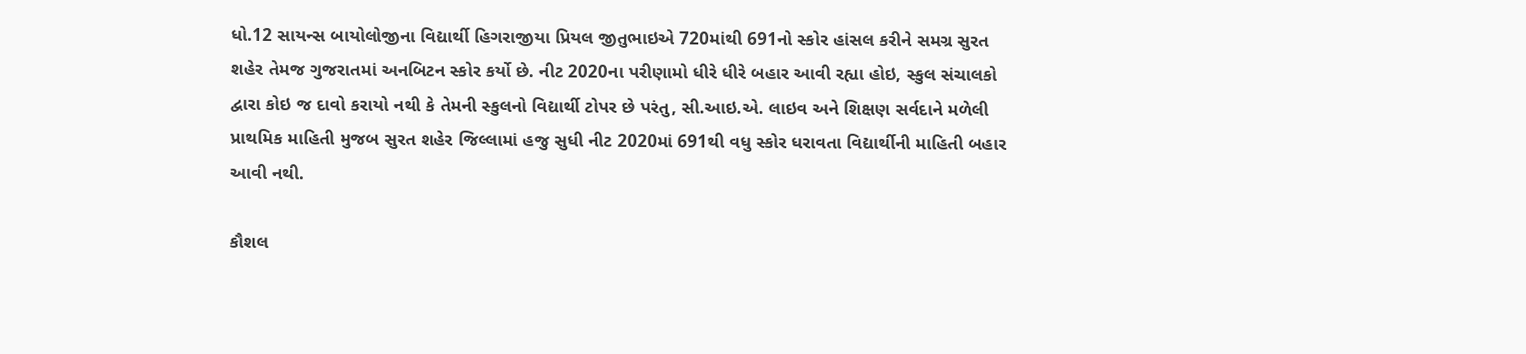ધો.12 સાયન્સ બાયોલોજીના વિદ્યાર્થી હિગરાજીયા પ્રિયલ જીતુભાઇએ 720માંથી 691નો સ્કોર હાંસલ કરીને સમગ્ર સુરત શહેર તેમજ ગુજરાતમાં અનબિટન સ્કોર કર્યો છે. નીટ 2020ના પરીણામો ધીરે ધીરે બહાર આવી રહ્યા હોઇ, સ્કુલ સંચાલકો દ્વારા કોઇ જ દાવો કરાયો નથી કે તેમની સ્કુલનો વિદ્યાર્થી ટોપર છે પરંતુ, સી.આઇ.એ. લાઇવ અને શિક્ષણ સર્વદાને મળેલી પ્રાથમિક માહિતી મુજબ સુરત શહેર જિલ્લામાં હજુ સુધી નીટ 2020માં 691થી વધુ સ્કોર ધરાવતા વિદ્યાર્થીની માહિતી બહાર આવી નથી.

કૌશલ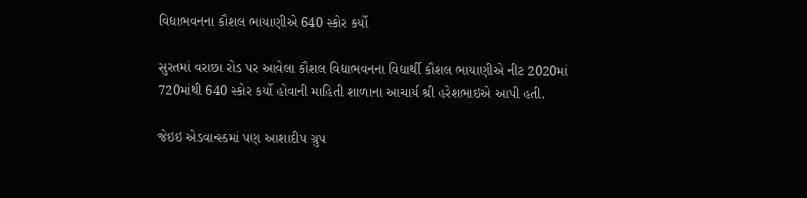વિદ્યાભવનના કૌશલ ભાયાણીએ 640 સ્કોર કર્યો

સુરતમાં વરાછા રોડ પર આવેલા કૌશલ વિદ્યાભવનના વિદ્યાર્થી કૌશલ ભાયાણીએ નીટ 2020માં 720માંથી 640 સ્કોર કર્યો હોવાની માહિતી શાળાના આચાર્ય શ્રી હરેશભાઇએ આપી હતી.

જેઇઇ એડવાન્સ્ડમાં પણ આશાદીપ ગ્રુપ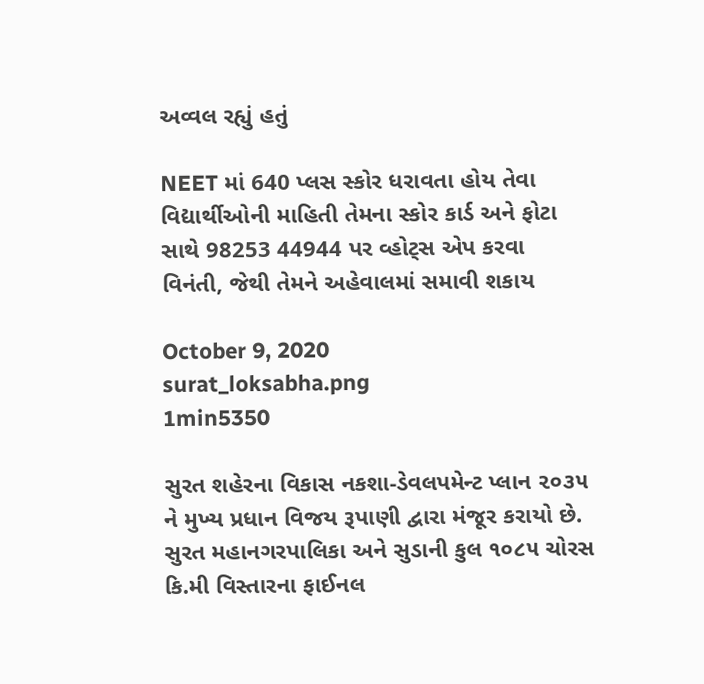અવ્વલ રહ્યું હતું

NEET માં 640 પ્લસ સ્કોર ધરાવતા હોય તેવા વિદ્યાર્થીઓની માહિતી તેમના સ્કોર કાર્ડ અને ફોટા સાથે 98253 44944 પર વ્હોટ્સ એપ કરવા વિનંતી, જેથી તેમને અહેવાલમાં સમાવી શકાય

October 9, 2020
surat_loksabha.png
1min5350

સુરત શહેરના વિકાસ નકશા-ડેવલપમેન્ટ પ્લાન ૨૦૩૫ ને મુખ્ય પ્રધાન વિજય રૂપાણી દ્વારા મંજૂર કરાયો છે. સુરત મહાનગરપાલિકા અને સુડાની કુલ ૧૦૮૫ ચોરસ કિ.મી વિસ્તારના ફાઈનલ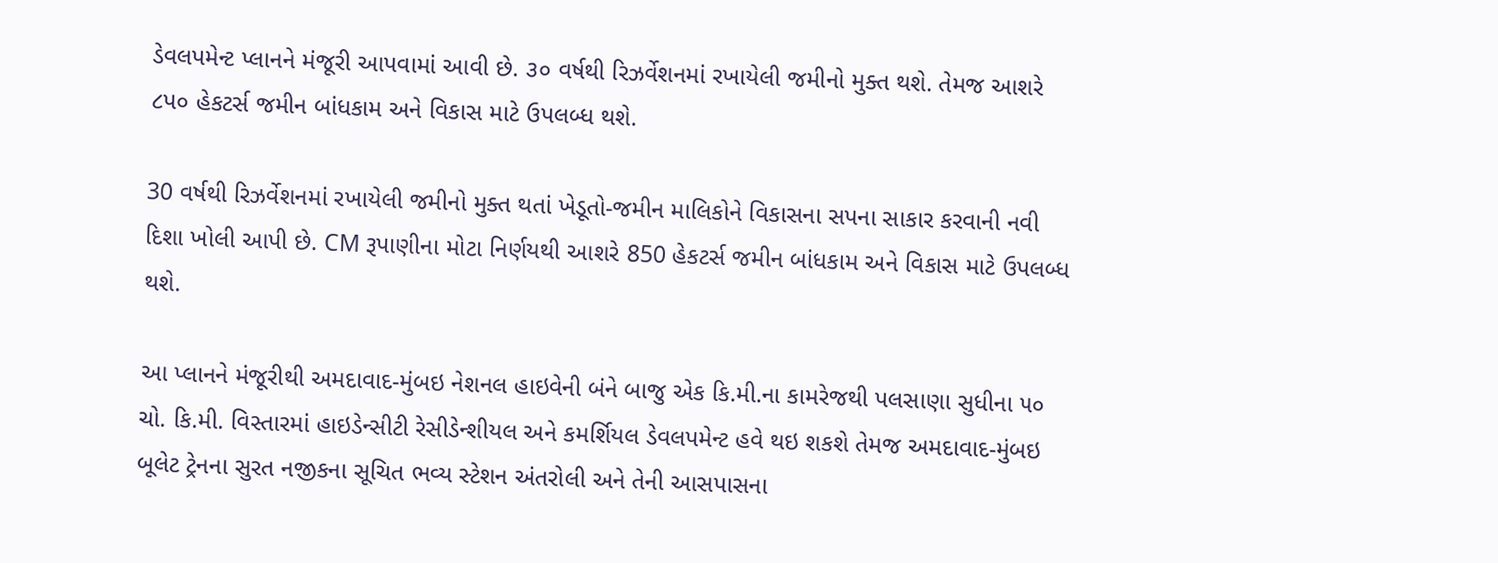ડેવલપમેન્ટ પ્લાનને મંજૂરી આપવામાં આવી છે. ૩૦ વર્ષથી રિઝર્વેશનમાં રખાયેલી જમીનો મુક્ત થશે. તેમજ આશરે ૮પ૦ હેકટર્સ જમીન બાંધકામ અને વિકાસ માટે ઉપલબ્ધ થશે.

30 વર્ષથી રિઝર્વેશનમાં રખાયેલી જમીનો મુક્ત થતાં ખેડૂતો-જમીન માલિકોને વિકાસના સપના સાકાર કરવાની નવી દિશા ખોલી આપી છે. CM રૂપાણીના મોટા નિર્ણયથી આશરે 850 હેકટર્સ જમીન બાંધકામ અને વિકાસ માટે ઉપલબ્ધ થશે.

આ પ્લાનને મંજૂરીથી અમદાવાદ-મુંબઇ નેશનલ હાઇવેની બંને બાજુ એક કિ.મી.ના કામરેજથી પલસાણા સુધીના ૫૦ ચો. કિ.મી. વિસ્તારમાં હાઇડેન્સીટી રેસીડેન્શીયલ અને કમર્શિયલ ડેવલપમેન્ટ હવે થઇ શકશે તેમજ અમદાવાદ-મુંબઇ બૂલેટ ટ્રેનના સુરત નજીકના સૂચિત ભવ્ય સ્ટેશન અંતરોલી અને તેની આસપાસના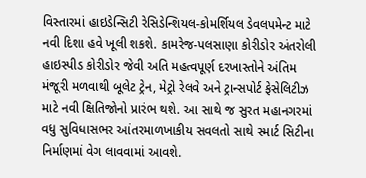વિસ્તારમાં હાઇડેન્સિટી રેસિડેન્શિયલ-કોમર્શિયલ ડેવલપમેન્ટ માટે નવી દિશા હવે ખૂલી શકશે. કામરેજ-પલસાણા કોરીડોર અંતરોલી હાઇસ્પીડ કોરીડોર જેવી અતિ મહત્વપૂર્ણ દરખાસ્તોને અંતિમ મંજૂરી મળવાથી બૂલેટ ટ્રેન, મેટ્રો રેલવે અને ટ્રાન્સપોર્ટ ફેસેલિટીઝ માટે નવી ક્ષિતિજોનો પ્રારંભ થશે. આ સાથે જ સુરત મહાનગરમાં વધુ સુવિધાસભર આંતરમાળખાકીય સવલતો સાથે સ્માર્ટ સિટીના નિર્માણમાં વેગ લાવવામાં આવશે.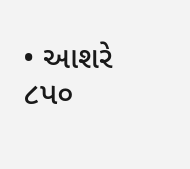• આશરે ૮પ૦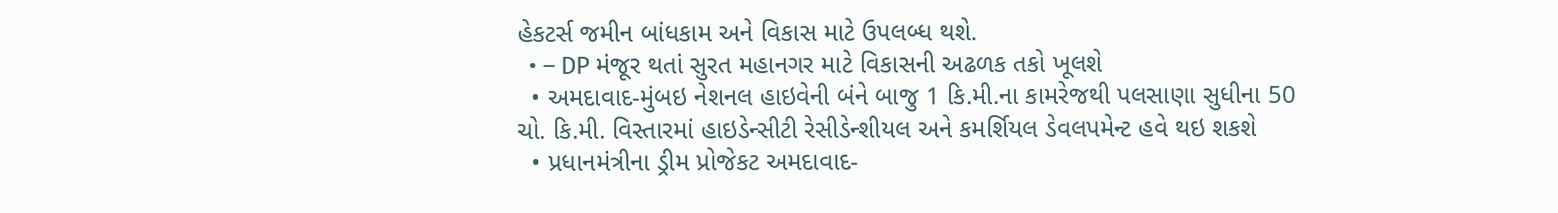હેકટર્સ જમીન બાંધકામ અને વિકાસ માટે ઉપલબ્ધ થશે.
  • – DP મંજૂર થતાં સુરત મહાનગર માટે વિકાસની અઢળક તકો ખૂલશે
  • અમદાવાદ-મુંબઇ નેશનલ હાઇવેની બંને બાજુ 1 કિ.મી.ના કામરેજથી પલસાણા સુધીના 50 ચો. કિ.મી. વિસ્તારમાં હાઇડેન્સીટી રેસીડેન્શીયલ અને કમર્શિયલ ડેવલપમેન્ટ હવે થઇ શકશે
  • પ્રધાનમંત્રીના ડ્રીમ પ્રોજેકટ અમદાવાદ-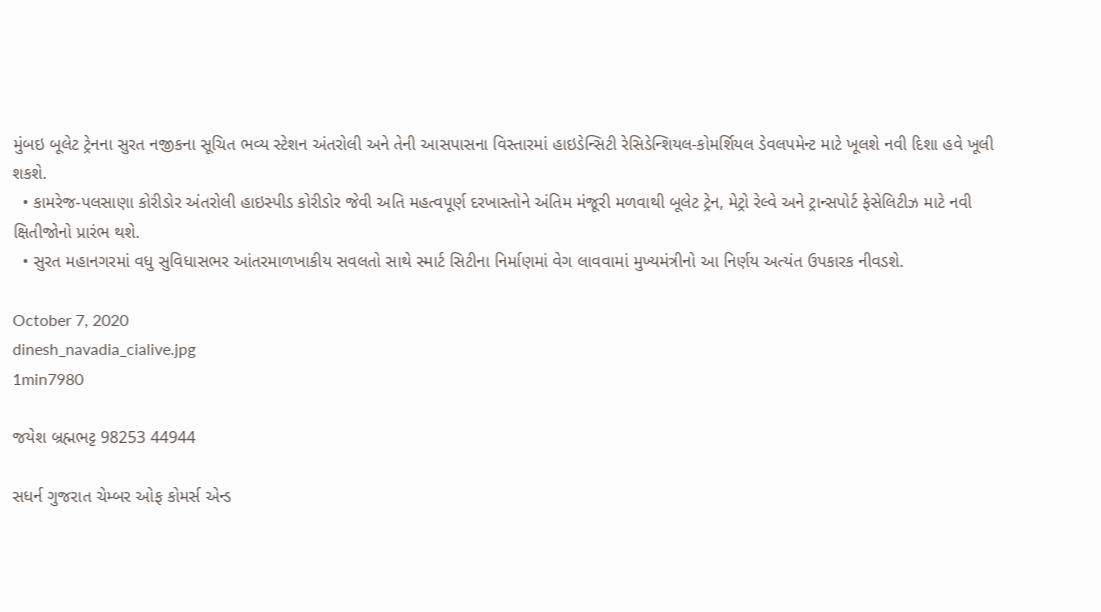મુંબઇ બૂલેટ ટ્રેનના સુરત નજીકના સૂચિત ભવ્ય સ્ટેશન અંતરોલી અને તેની આસપાસના વિસ્તારમાં હાઇડેન્સિટી રેસિડેન્શિયલ-કોમર્શિયલ ડેવલપમેન્ટ માટે ખૂલશે નવી દિશા હવે ખૂલી શકશે.
  • કામરેજ-પલસાણા કોરીડોર અંતરોલી હાઇસ્પીડ કોરીડોર જેવી અતિ મહત્વપૂર્ણ દરખાસ્તોને અંતિમ મંજૂરી મળવાથી બૂલેટ ટ્રેન, મેટ્રો રેલ્વે અને ટ્રાન્સપોર્ટ ફેસેલિટીઝ માટે નવી ક્ષિતીજોનો પ્રારંભ થશે.
  • સુરત મહાનગરમાં વધુ સુવિધાસભર આંતરમાળખાકીય સવલતો સાથે સ્માર્ટ સિટીના નિર્માણમાં વેગ લાવવામાં મુખ્યમંત્રીનો આ નિર્ણય અત્યંત ઉપકારક નીવડશે.

October 7, 2020
dinesh_navadia_cialive.jpg
1min7980

જયેશ બ્રહ્મભટ્ટ 98253 44944

સધર્ન ગુજરાત ચેમ્બર ઓફ કોમર્સ એન્ડ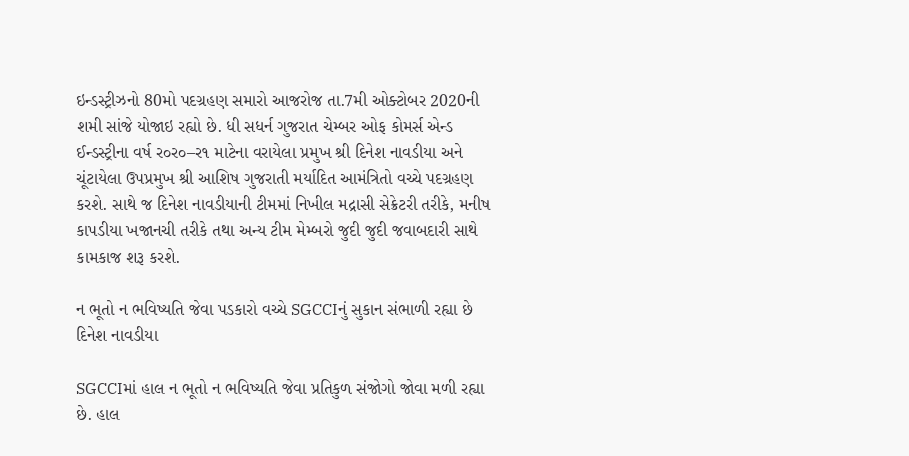ઇન્ડસ્ટ્રીઝનો 80મો પદગ્રહણ સમારો આજરોજ તા.7મી ઓક્ટોબર 2020ની શમી સાંજે યોજાઇ રહ્યો છે. ધી સધર્ન ગુજરાત ચેમ્બર ઓફ કોમર્સ એન્ડ ઈન્ડસ્ટ્રીના વર્ષ ર૦ર૦–ર૧ માટેના વરાયેલા પ્રમુખ શ્રી દિનેશ નાવડીયા અને ચૂંટાયેલા ઉપપ્રમુખ શ્રી આશિષ ગુજરાતી મર્યાદિત આમંત્રિતો વચ્ચે પદગ્રહણ કરશે. સાથે જ દિનેશ નાવડીયાની ટીમમાં નિખીલ મદ્રાસી સેક્રેટરી તરીકે, મનીષ કાપડીયા ખજાનચી તરીકે તથા અન્ય ટીમ મેમ્બરો જુદી જુદી જવાબદારી સાથે કામકાજ શરૂ કરશે.

ન ભૂતો ન ભવિષ્યતિ જેવા પડકારો વચ્ચે SGCCIનું સુકાન સંભાળી રહ્યા છે દિનેશ નાવડીયા

SGCCIમાં હાલ ન ભૂતો ન ભવિષ્યતિ જેવા પ્રતિકુળ સંજોગો જોવા મળી રહ્યા છે. હાલ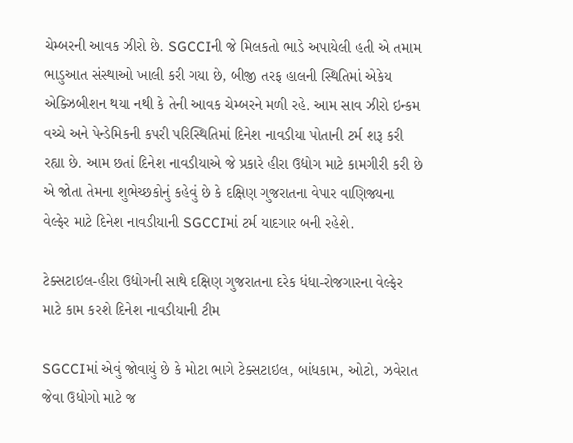ચેમ્બરની આવક ઝીરો છે. SGCCIની જે મિલકતો ભાડે અપાયેલી હતી એ તમામ ભાડુઆત સંસ્થાઓ ખાલી કરી ગયા છે, બીજી તરફ હાલની સ્થિતિમાં એકેય એક્ઝિબીશન થયા નથી કે તેની આવક ચેમ્બરને મળી રહે. આમ સાવ ઝીરો ઇન્કમ વચ્ચે અને પેન્ડેમિકની કપરી પરિસ્થિતિમાં દિનેશ નાવડીયા પોતાની ટર્મ શરૂ કરી રહ્યા છે. આમ છતાં દિનેશ નાવડીયાએ જે પ્રકારે હીરા ઉદ્યોગ માટે કામગીરી કરી છે એ જોતા તેમના શુભેચ્છકોનું કહેવું છે કે દક્ષિણ ગુજરાતના વેપાર વાણિજ્યના વેલ્ફેર માટે દિનેશ નાવડીયાની SGCCIમાં ટર્મ યાદગાર બની રહેશે.

ટેક્સટાઇલ-હીરા ઉદ્યોગની સાથે દક્ષિણ ગુજરાતના દરેક ધંધા-રોજગારના વેલ્ફેર માટે કામ કરશે દિનેશ નાવડીયાની ટીમ

SGCCIમાં એવું જોવાયું છે કે મોટા ભાગે ટેક્સટાઇલ, બાંધકામ, ઓટો, ઝવેરાત જેવા ઉધોગો માટે જ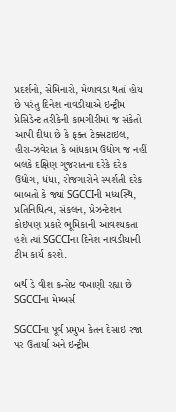પ્રદર્શનો, સેમિનારો, મેળાવડા થતાં હોય છે પરંતુ દિનેશ નાવડીયાએ ઇન્ટ્રીમ પ્રેસિડેન્ટ તરીકેની કામગીરીમાં જ સંકેતો આપી દીધા છે કે ફક્ત ટેક્સટાઇલ, હીરા-ઝવેરાત કે બાંધકામ ઉદ્યોગ જ નહીં બલકે દક્ષિણ ગુજરાતના દરેકે દરેક ઉદ્યોગ, ધંધા, રોજગારોને સ્પર્શતી દરેક બાબતો કે જ્યાં SGCCIની મધ્યસ્થિ, પ્રતિનિધિત્વ, સંકલન, પ્રેઝન્ટેશન કોઇપણ પ્રકારે ભૂમિકાની આવશ્યકતા હશે ત્યાં SGCCIના દિનેશ નાવડીયાની ટીમ કાર્ય કરશે.

બર્થ ડે વીશ કન્સેપ્ટ વખાણી રહ્યા છે SGCCIના મેમ્બર્સ

SGCCIના પૂર્વ પ્રમુખ કેતન દેસાઇ રજા પર ઉતાર્યા અને ઇન્ટ્રીમ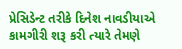પ્રેસિડેન્ટ તરીકે દિનેશ નાવડીયાએ કામગીરી શરૂ કરી ત્યારે તેમણે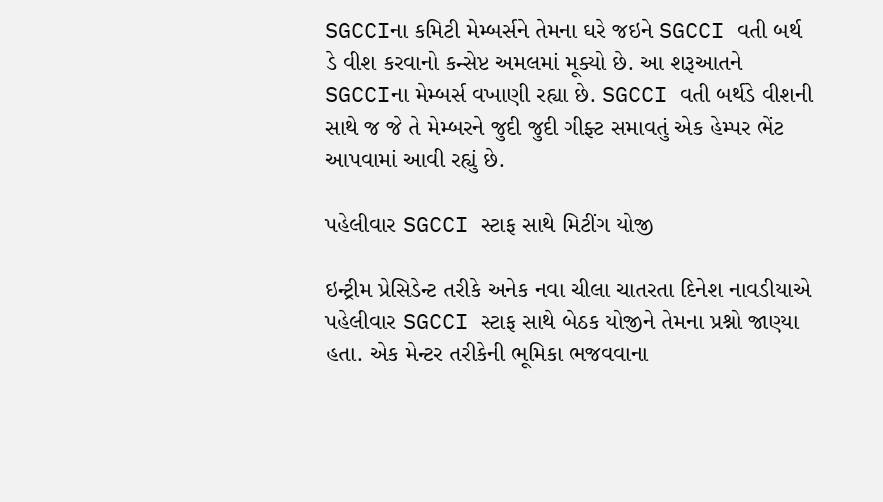SGCCIના કમિટી મેમ્બર્સને તેમના ઘરે જઇને SGCCI વતી બર્થ ડે વીશ કરવાનો કન્સેપ્ટ અમલમાં મૂક્યો છે. આ શરૂઆતને SGCCIના મેમ્બર્સ વખાણી રહ્યા છે. SGCCI વતી બર્થડે વીશની સાથે જ જે તે મેમ્બરને જુદી જુદી ગીફ્ટ સમાવતું એક હેમ્પર ભેંટ આપવામાં આવી રહ્યું છે.

પહેલીવાર SGCCI સ્ટાફ સાથે મિટીંગ યોજી

ઇન્ટ્રીમ પ્રેસિડેન્ટ તરીકે અનેક નવા ચીલા ચાતરતા દિનેશ નાવડીયાએ પહેલીવાર SGCCI સ્ટાફ સાથે બેઠક યોજીને તેમના પ્રશ્નો જાણ્યા હતા. એક મેન્ટર તરીકેની ભૂમિકા ભજવવાના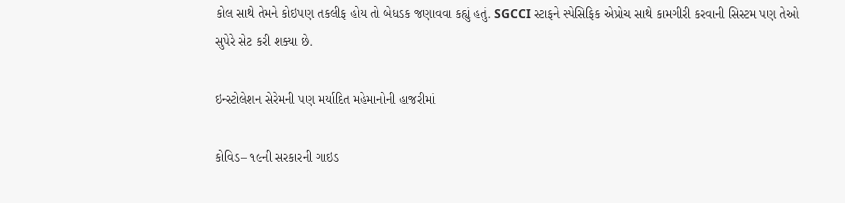કોલ સાથે તેમને કોઇપણ તકલીફ હોય તો બેધડક જણાવવા કહ્યું હતું. SGCCI સ્ટાફને સ્પેસિફિક એપ્રોચ સાથે કામગીરી કરવાની સિસ્ટમ પણ તેઓ સુપેરે સેટ કરી શક્યા છે.

ઇન્સ્ટોલેશન સેરેમની પણ મર્યાદિત મહેમાનોની હાજરીમાં

કોવિડ– ૧૯ની સરકારની ગાઇડ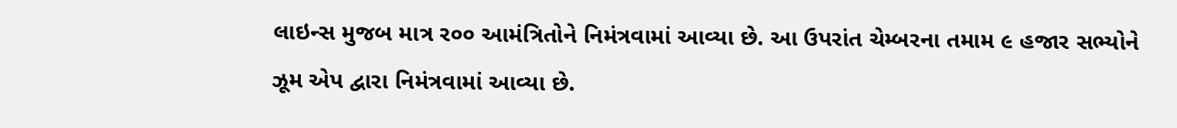લાઇન્સ મુજબ માત્ર ર૦૦ આમંત્રિતોને નિમંત્રવામાં આવ્યા છે. આ ઉપરાંત ચેમ્બરના તમામ ૯ હજાર સભ્યોને ઝૂમ એપ દ્વારા નિમંત્રવામાં આવ્યા છે.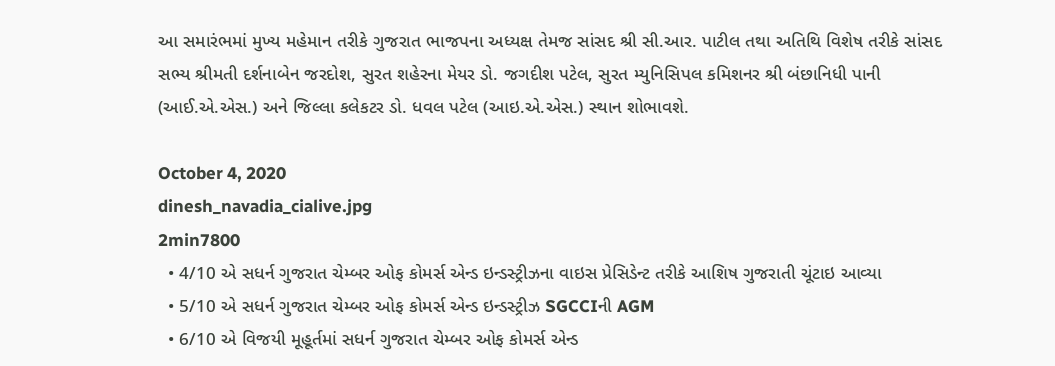આ સમારંભમાં મુખ્ય મહેમાન તરીકે ગુજરાત ભાજપના અધ્યક્ષ તેમજ સાંસદ શ્રી સી.આર. પાટીલ તથા અતિથિ વિશેષ તરીકે સાંસદ સભ્ય શ્રીમતી દર્શનાબેન જરદોશ, સુરત શહેરના મેયર ડો. જગદીશ પટેલ, સુરત મ્યુનિસિપલ કમિશનર શ્રી બંછાનિધી પાની (આઈ.એ.એસ.) અને જિલ્લા કલેકટર ડો. ધવલ પટેલ (આઇ.એ.એસ.) સ્થાન શોભાવશે.

October 4, 2020
dinesh_navadia_cialive.jpg
2min7800
  • 4/10 એ સધર્ન ગુજરાત ચેમ્બર ઓફ કોમર્સ એન્ડ ઇન્ડસ્ટ્રીઝના વાઇસ પ્રેસિડેન્ટ તરીકે આશિષ ગુજરાતી ચૂંટાઇ આવ્યા
  • 5/10 એ સધર્ન ગુજરાત ચેમ્બર ઓફ કોમર્સ એન્ડ ઇન્ડસ્ટ્રીઝ SGCCIની AGM
  • 6/10 એ વિજયી મૂહૂર્તમાં સધર્ન ગુજરાત ચેમ્બર ઓફ કોમર્સ એન્ડ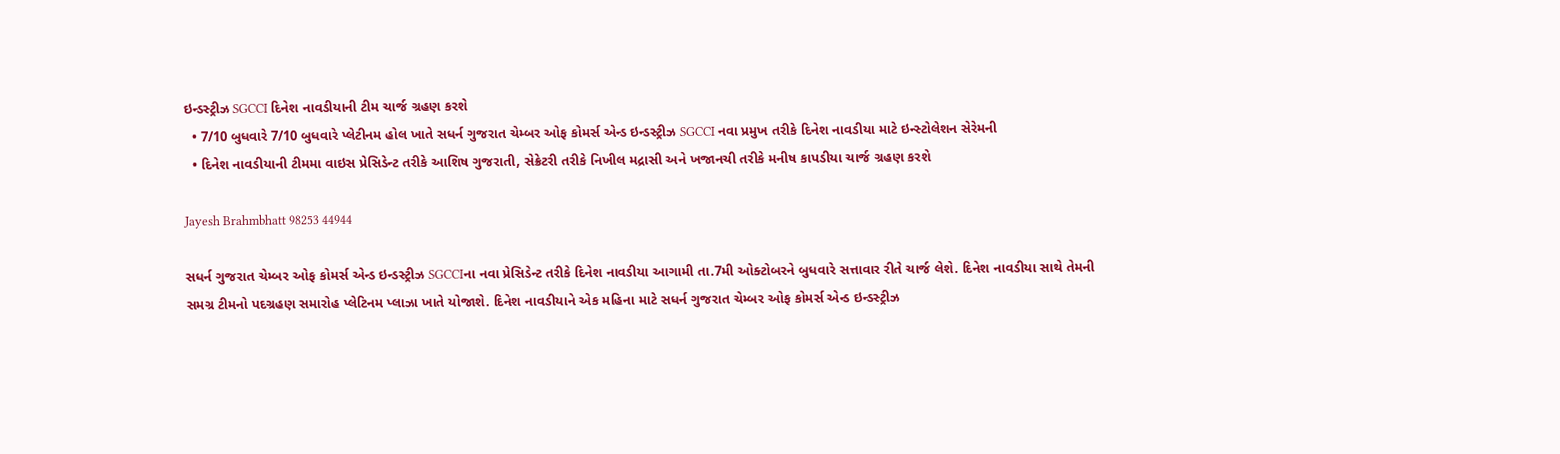ઇન્ડસ્ટ્રીઝ SGCCI દિનેશ નાવડીયાની ટીમ ચાર્જ ગ્રહણ કરશે
  • 7/10 બુધવારે 7/10 બુધવારે પ્લેટીનમ હોલ ખાતે સધર્ન ગુજરાત ચેમ્બર ઓફ કોમર્સ એન્ડ ઇન્ડસ્ટ્રીઝ SGCCI નવા પ્રમુખ તરીકે દિનેશ નાવડીયા માટે ઇન્સ્ટોલેશન સેરેમની
  • દિનેશ નાવડીયાની ટીમમા વાઇસ પ્રેસિડેન્ટ તરીકે આશિષ ગુજરાતી, સેક્રેટરી તરીકે નિખીલ મદ્રાસી અને ખજાનચી તરીકે મનીષ કાપડીયા ચાર્જ ગ્રહણ કરશે

Jayesh Brahmbhatt 98253 44944

સધર્ન ગુજરાત ચેમ્બર ઓફ કોમર્સ એન્ડ ઇન્ડસ્ટ્રીઝ SGCCIના નવા પ્રેસિડેન્ટ તરીકે દિનેશ નાવડીયા આગામી તા.7મી ઓક્ટોબરને બુધવારે સત્તાવાર રીતે ચાર્જ લેશે. દિનેશ નાવડીયા સાથે તેમની સમગ્ર ટીમનો પદગ્રહણ સમારોહ પ્લેટિનમ પ્લાઝા ખાતે યોજાશે. દિનેશ નાવડીયાને એક મહિના માટે સધર્ન ગુજરાત ચેમ્બર ઓફ કોમર્સ એન્ડ ઇન્ડસ્ટ્રીઝ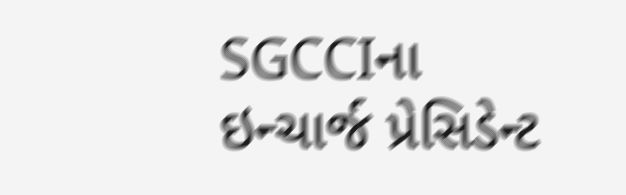SGCCIના ઇન્ચાર્જ પ્રેસિડેન્ટ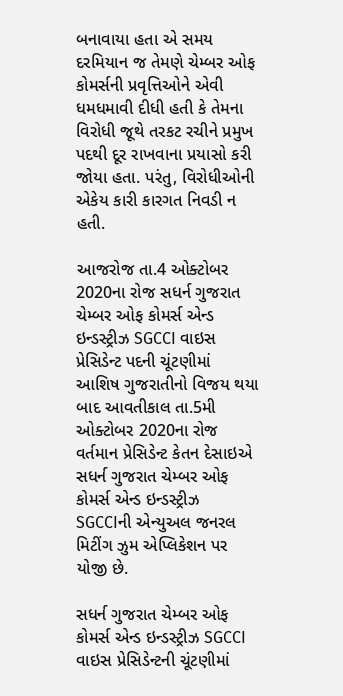બનાવાયા હતા એ સમય દરમિયાન જ તેમણે ચેમ્બર ઓફ કોમર્સની પ્રવૃત્તિઓને એવી ધમધમાવી દીધી હતી કે તેમના વિરોધી જૂથે તરકટ રચીને પ્રમુખ પદથી દૂર રાખવાના પ્રયાસો કરી જોયા હતા. પરંતુ, વિરોધીઓની એકેય કારી કારગત નિવડી ન હતી.

આજરોજ તા.4 ઓક્ટોબર 2020ના રોજ સધર્ન ગુજરાત ચેમ્બર ઓફ કોમર્સ એન્ડ ઇન્ડસ્ટ્રીઝ SGCCI વાઇસ પ્રેસિડેન્ટ પદની ચૂંટણીમાં આશિષ ગુજરાતીનો વિજય થયા બાદ આવતીકાલ તા.5મી ઓક્ટોબર 2020ના રોજ વર્તમાન પ્રેસિડેન્ટ કેતન દેસાઇએ સધર્ન ગુજરાત ચેમ્બર ઓફ કોમર્સ એન્ડ ઇન્ડસ્ટ્રીઝ SGCCIની એન્યુઅલ જનરલ મિટીંગ ઝુમ એપ્લિકેશન પર યોજી છે.

સધર્ન ગુજરાત ચેમ્બર ઓફ કોમર્સ એન્ડ ઇન્ડસ્ટ્રીઝ SGCCI વાઇસ પ્રેસિડેન્ટની ચૂંટણીમાં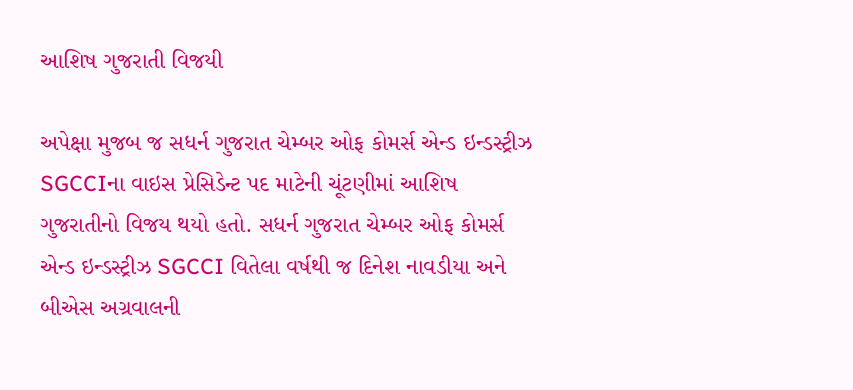આશિષ ગુજરાતી વિજયી

અપેક્ષા મુજબ જ સધર્ન ગુજરાત ચેમ્બર ઓફ કોમર્સ એન્ડ ઇન્ડસ્ટ્રીઝ SGCCIના વાઇસ પ્રેસિડેન્ટ પદ માટેની ચૂંટણીમાં આશિષ ગુજરાતીનો વિજય થયો હતો. સધર્ન ગુજરાત ચેમ્બર ઓફ કોમર્સ એન્ડ ઇન્ડસ્ટ્રીઝ SGCCI વિતેલા વર્ષથી જ દિનેશ નાવડીયા અને બીએસ અગ્રવાલની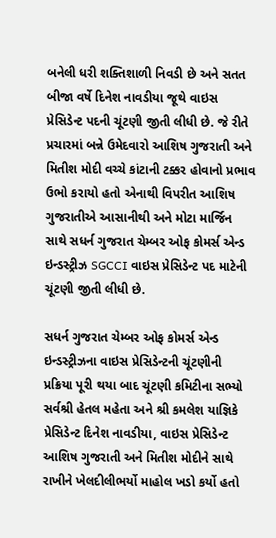બનેલી ધરી શક્તિશાળી નિવડી છે અને સતત બીજા વર્ષે દિનેશ નાવડીયા જૂથે વાઇસ પ્રેસિડેન્ટ પદની ચૂંટણી જીતી લીધી છે. જે રીતે પ્રચારમાં બન્ને ઉમેદવારો આશિષ ગુજરાતી અને મિતીશ મોદી વચ્ચે કાંટાની ટક્કર હોવાનો પ્રભાવ ઉભો કરાયો હતો એનાથી વિપરીત આશિષ ગુજરાતીએ આસાનીથી અને મોટા માર્જિન સાથે સધર્ન ગુજરાત ચેમ્બર ઓફ કોમર્સ એન્ડ ઇન્ડસ્ટ્રીઝ SGCCI વાઇસ પ્રેસિડેન્ટ પદ માટેની ચૂંટણી જીતી લીધી છે.

સધર્ન ગુજરાત ચેમ્બર ઓફ કોમર્સ એન્ડ ઇન્ડસ્ટ્રીઝના વાઇસ પ્રેસિડેન્ટની ચૂંટણીની પ્રક્રિયા પૂરી થયા બાદ ચૂંટણી કમિટીના સભ્યો સર્વશ્રી હેતલ મહેતા અને શ્રી કમલેશ યાજ્ઞિકે પ્રેસિડેન્ટ દિનેશ નાવડીયા, વાઇસ પ્રેસિડેન્ટ આશિષ ગુજરાતી અને મિતીશ મોદીને સાથે રાખીને ખેલદીલીભર્યો માહોલ ખડો કર્યો હતો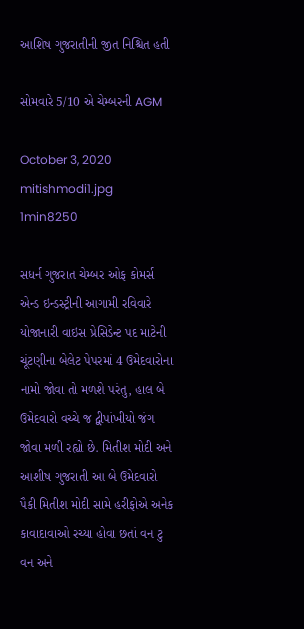આશિષ ગુજરાતીની જીત નિશ્ચિત હતી

સોમવારે 5/10 એ ચેમ્બરની AGM

October 3, 2020
mitishmodi1.jpg
1min8250

સધર્ન ગુજરાત ચેમ્બર ઓફ કોમર્સ એન્ડ ઇન્ડસ્ટ્રીની આગામી રવિવારે યોજાનારી વાઇસ પ્રેસિડેન્ટ પદ માટેની ચૂંટણીના બેલેટ પેપરમાં 4 ઉમેદવારોના નામો જોવા તો મળશે પરંતુ, હાલ બે ઉમેદવારો વચ્ચે જ દ્વીપાંખીયો જંગ જોવા મળી રહ્યો છે. મિતીશ મોદી અને આશીષ ગુજરાતી આ બે ઉમેદવારો પૈકી મિતીશ મોદી સામે હરીફોએ અનેક કાવાદાવાઓ રચ્યા હોવા છતાં વન ટુ વન અને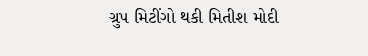ગ્રુપ મિટીંગો થકી મિતીશ મોદી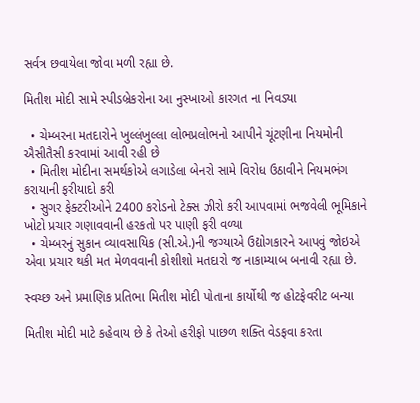સર્વત્ર છવાયેલા જોવા મળી રહ્યા છે.

મિતીશ મોદી સામે સ્પીડબ્રેકરોના આ નુસ્ખાઓ કારગત ના નિવડ્યા

  • ચેમ્બરના મતદારોને ખુલ્લંખુલ્લા લોભપ્રલોભનો આપીને ચૂંટણીના નિયમોની ઐસીતૈસી કરવામાં આવી રહી છે
  • મિતીશ મોદીના સમર્થકોએ લગાડેલા બેનરો સામે વિરોધ ઉઠાવીને નિયમભંગ કરાયાની ફરીયાદો કરી
  • સુગર ફેક્ટરીઓને 2400 કરોડનો ટેક્સ ઝીરો કરી આપવામાં ભજવેલી ભૂમિકાને ખોટો પ્રચાર ગણાવવાની હરકતો પર પાણી ફરી વળ્યા
  • ચેમ્બરનું સુકાન વ્યાવસાયિક (સી.એ.)ની જગ્યાએ ઉદ્યોગકારને આપવું જોઇએ એવા પ્રચાર થકી મત મેળવવાની કોશીશો મતદારો જ નાકામ્યાબ બનાવી રહ્યા છે.

સ્વચ્છ અને પ્રમાણિક પ્રતિભા મિતીશ મોદી પોતાના કાર્યોથી જ હોટફેવરીટ બન્યા

મિતીશ મોદી માટે કહેવાય છે કે તેઓ હરીફો પાછળ શક્તિ વેડફવા કરતા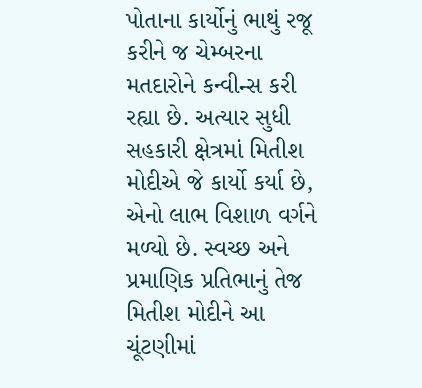પોતાના કાર્યોનું ભાથું રજૂ કરીને જ ચેમ્બરના મતદારોને કન્વીન્સ કરી રહ્યા છે. અત્યાર સુધી સહકારી ક્ષેત્રમાં મિતીશ મોદીએ જે કાર્યો કર્યા છે, એનો લાભ વિશાળ વર્ગને મળ્યો છે. સ્વચ્છ અને પ્રમાણિક પ્રતિભાનું તેજ મિતીશ મોદીને આ ચૂંટણીમાં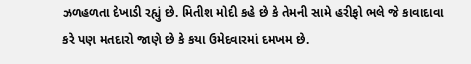ઝળહળતા દેખાડી રહ્યું છે. મિતીશ મોદી કહે છે કે તેમની સામે હરીફો ભલે જે કાવાદાવા કરે પણ મતદારો જાણે છે કે કયા ઉમેદવારમાં દમખમ છે.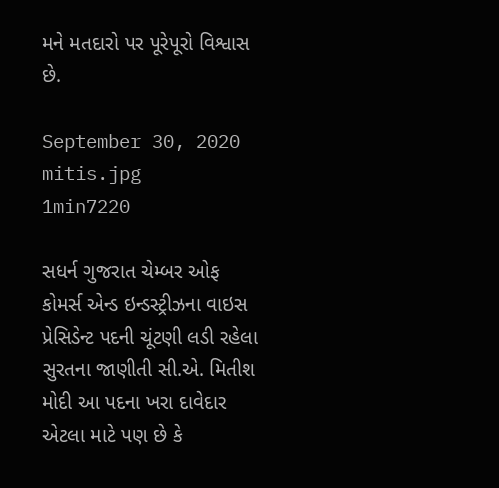મને મતદારો પર પૂરેપૂરો વિશ્વાસ છે.

September 30, 2020
mitis.jpg
1min7220

સધર્ન ગુજરાત ચેમ્બર ઓફ કોમર્સ એન્ડ ઇન્ડસ્ટ્રીઝના વાઇસ પ્રેસિડેન્ટ પદની ચૂંટણી લડી રહેલા સુરતના જાણીતી સી.એ. મિતીશ મોદી આ પદના ખરા દાવેદાર એટલા માટે પણ છે કે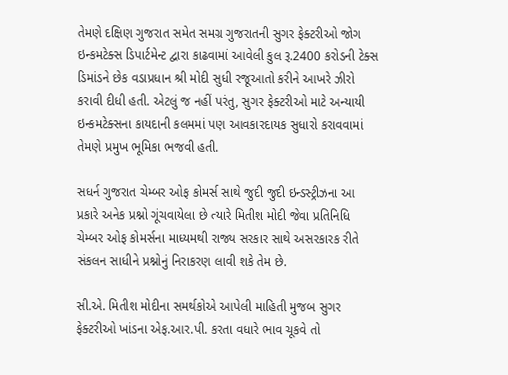તેમણે દક્ષિણ ગુજરાત સમેત સમગ્ર ગુજરાતની સુગર ફેક્ટરીઓ જોગ ઇન્કમટેક્સ ડિપાર્ટમેન્ટ દ્વારા કાઢવામાં આવેલી કુલ રૂ.2400 કરોડની ટેક્સ ડિમાંડને છેક વડાપ્રધાન શ્રી મોદી સુધી રજૂઆતો કરીને આખરે ઝીરો કરાવી દીધી હતી. એટલું જ નહીં પરંતુ, સુગર ફેક્ટરીઓ માટે અન્યાયી ઇન્કમટેક્સના કાયદાની કલમમાં પણ આવકારદાયક સુધારો કરાવવામાં તેમણે પ્રમુખ ભૂમિકા ભજવી હતી.

સધર્ન ગુજરાત ચેમ્બર ઓફ કોમર્સ સાથે જુદી જુદી ઇન્ડસ્ટ્રીઝના આ પ્રકારે અનેક પ્રશ્નો ગૂંચવાયેલા છે ત્યારે મિતીશ મોદી જેવા પ્રતિનિધિ ચેમ્બર ઓફ કોમર્સના માધ્યમથી રાજ્ય સરકાર સાથે અસરકારક રીતે સંકલન સાધીને પ્રશ્નોનું નિરાકરણ લાવી શકે તેમ છે.

સી.એ. મિતીશ મોદીના સમર્થકોએ આપેલી માહિતી મુજબ સુગર ફેક્ટરીઓ ખાંડના એફ.આર.પી. કરતા વધારે ભાવ ચૂકવે તો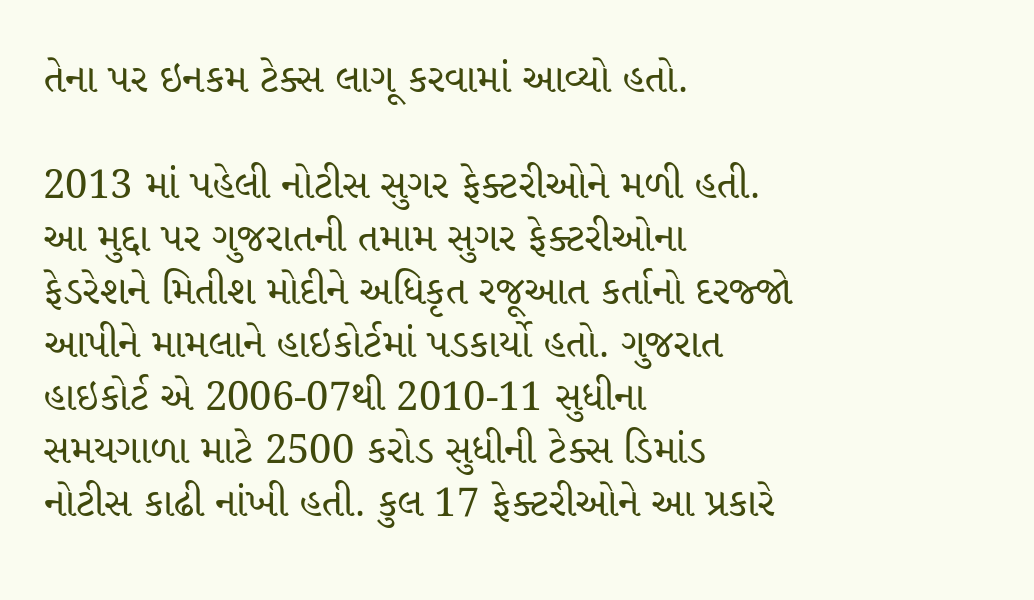તેના પર ઇનકમ ટેક્સ લાગૂ કરવામાં આવ્યો હતો.

2013 માં પહેલી નોટીસ સુગર ફેક્ટરીઓને મળી હતી. આ મુદ્દા પર ગુજરાતની તમામ સુગર ફેક્ટરીઓના ફેડરેશને મિતીશ મોદીને અધિકૃત રજૂઆત કર્તાનો દરજ્જો આપીને મામલાને હાઇકોર્ટમાં પડકાર્યો હતો. ગુજરાત હાઇકોર્ટ એ 2006-07થી 2010-11 સુધીના સમયગાળા માટે 2500 કરોડ સુધીની ટેક્સ ડિમાંડ નોટીસ કાઢી નાંખી હતી. કુલ 17 ફેક્ટરીઓને આ પ્રકારે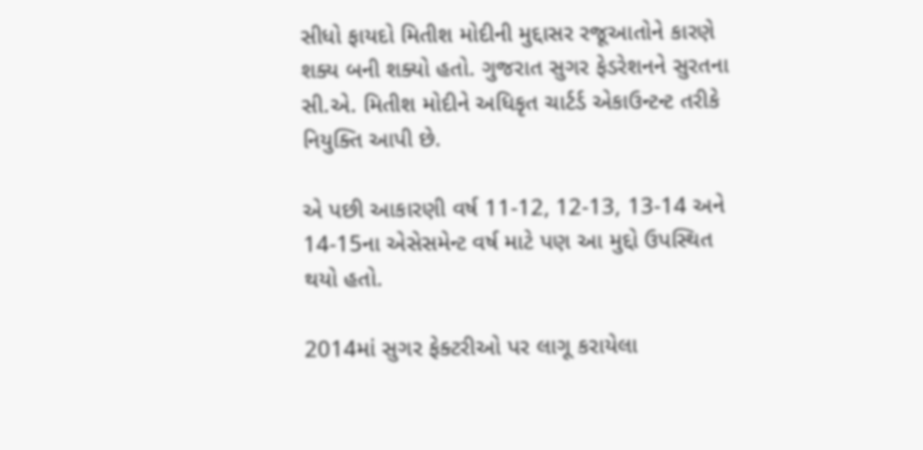સીધો ફાયદો મિતીશ મોદીની મુદ્દાસર રજૂઆતોને કારણે શક્ય બની શક્યો હતો. ગુજરાત સુગર ફેડરેશનને સુરતના સી.એ. મિતીશ મોદીને અધિકૃત ચાર્ટર્ડ એકાઉન્ટન્ટ તરીકે નિયુક્તિ આપી છે.

એ પછી આકારણી વર્ષ 11-12, 12-13, 13-14 અને 14-15ના એસેસમેન્ટ વર્ષ માટે પણ આ મુદ્દો ઉપસ્થિત થયો હતો.

2014માં સુગર ફેક્ટરીઓ પર લાગૂ કરાયેલા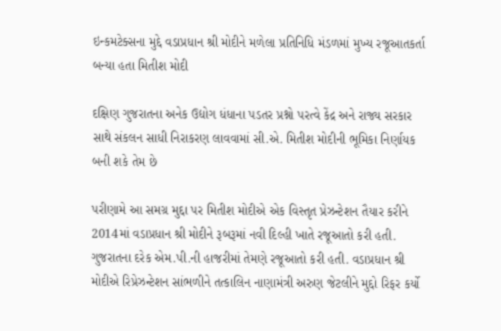ઇન્કમટેક્સના મુદ્દે વડાપ્રધાન શ્રી મોદીને મળેલા પ્રતિનિધિ મંડળમાં મુખ્ય રજૂઆતકર્તા બન્યા હતા મિતીશ મોદી

દક્ષિણ ગુજરાતના અનેક ઉદ્યોગ ધંધાના પડતર પ્રશ્નો પરત્વે કેંદ્ર અને રાજ્ય સરકાર સાથે સંકલન સાધી નિરાકરણ લાવવામાં સી.એ. મિતીશ મોદીની ભૂમિકા નિર્ણાયક બની શકે તેમ છે

પરીણામે આ સમગ્ર મુદ્દા પર મિતીશ મોદીએ એક વિસ્તૃત પ્રેઝન્ટેશન તૈયાર કરીને 2014માં વડાપ્રધાન શ્રી મોદીને રૂબરૂમાં નવી દિલ્હી ખાતે રજૂઆતો કરી હતી. ગુજરાતના દરેક એમ.પી.ની હાજરીમાં તેમણે રજૂઆતો કરી હતી. વડાપ્રધાન શ્રી મોદીએ રિપ્રેઝન્ટેશન સાંભળીને તત્કાલિન નાણામંત્રી અરુણ જેટલીને મુદ્દો રિફર કર્યો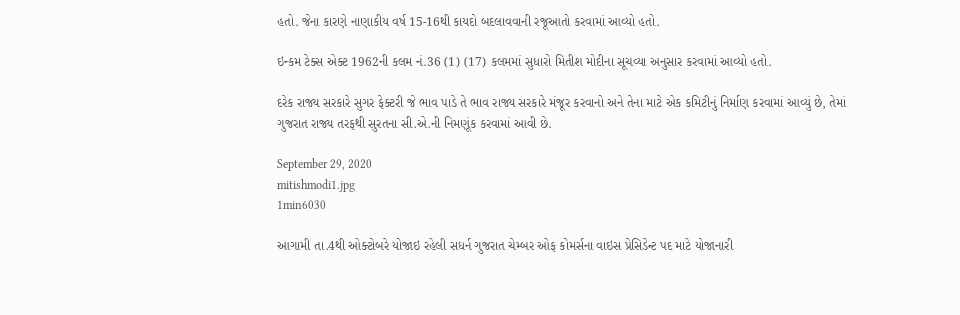હતો. જેના કારણે નાણાકીય વર્ષ 15-16થી કાયદો બદલાવવાની રજૂઆતો કરવામાં આવ્યો હતો.

ઇન્કમ ટેક્સ એક્ટ 1962ની કલમ નં.36 (1) (17) કલમમાં સુધારો મિતીશ મોદીના સૂચવ્યા અનુસાર કરવામાં આવ્યો હતો.

દરેક રાજ્ય સરકારે સુગર ફેક્ટરી જે ભાવ પાડે તે ભાવ રાજ્ય સરકારે મંજૂર કરવાનો અને તેના માટે એક કમિટીનું નિર્માણ કરવામાં આવ્યું છે, તેમાં ગુજરાત રાજ્ય તરફથી સુરતના સી.એ.ની નિમણૂંક કરવામાં આવી છે.

September 29, 2020
mitishmodi1.jpg
1min6030

આગામી તા.4થી ઓક્ટોબરે યોજાઇ રહેલી સધર્ન ગુજરાત ચેમ્બર ઓફ કોમર્સના વાઇસ પ્રેસિડેન્ટ પદ માટે યોજાનારી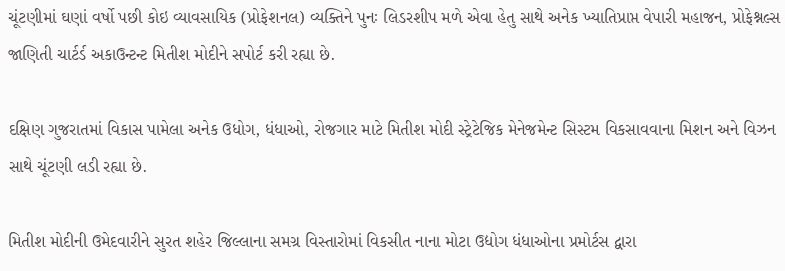ચૂંટણીમાં ઘણાં વર્ષો પછી કોઇ વ્યાવસાયિક (પ્રોફેશનલ) વ્યક્તિને પુનઃ લિડરશીપ મળે એવા હેતુ સાથે અનેક ખ્યાતિપ્રાપ્ત વેપારી મહાજન, પ્રોફેશ્નલ્સ જાણિતી ચાર્ટર્ડ અકાઉન્ટન્ટ મિતીશ મોદીને સપોર્ટ કરી રહ્યા છે.

દક્ષિણ ગુજરાતમાં વિકાસ પામેલા અનેક ઉધોગ, ધંધાઓ, રોજગાર માટે મિતીશ મોદી સ્ટ્રેટેજિક મેનેજમેન્ટ સિસ્ટમ વિકસાવવાના મિશન અને વિઝન સાથે ચૂંટણી લડી રહ્યા છે.

મિતીશ મોદીની ઉમેદવારીને સુરત શહેર જિલ્લાના સમગ્ર વિસ્તારોમાં વિકસીત નાના મોટા ઉદ્યોગ ધંધાઓના પ્રમોર્ટસ દ્વારા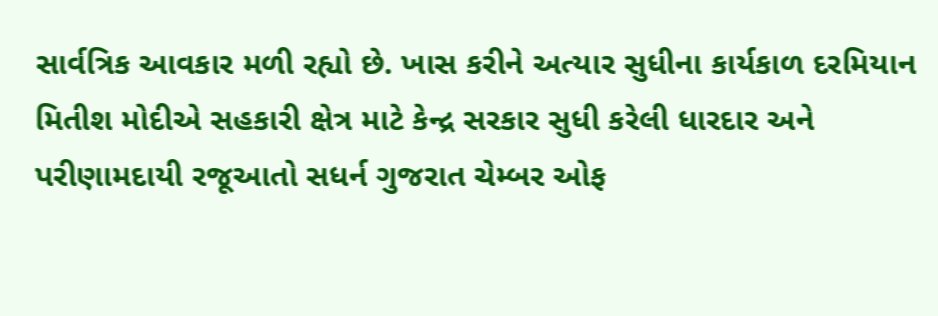સાર્વત્રિક આવકાર મળી રહ્યો છે. ખાસ કરીને અત્યાર સુધીના કાર્યકાળ દરમિયાન મિતીશ મોદીએ સહકારી ક્ષેત્ર માટે કેન્દ્ર સરકાર સુધી કરેલી ધારદાર અને પરીણામદાયી રજૂઆતો સધર્ન ગુજરાત ચેમ્બર ઓફ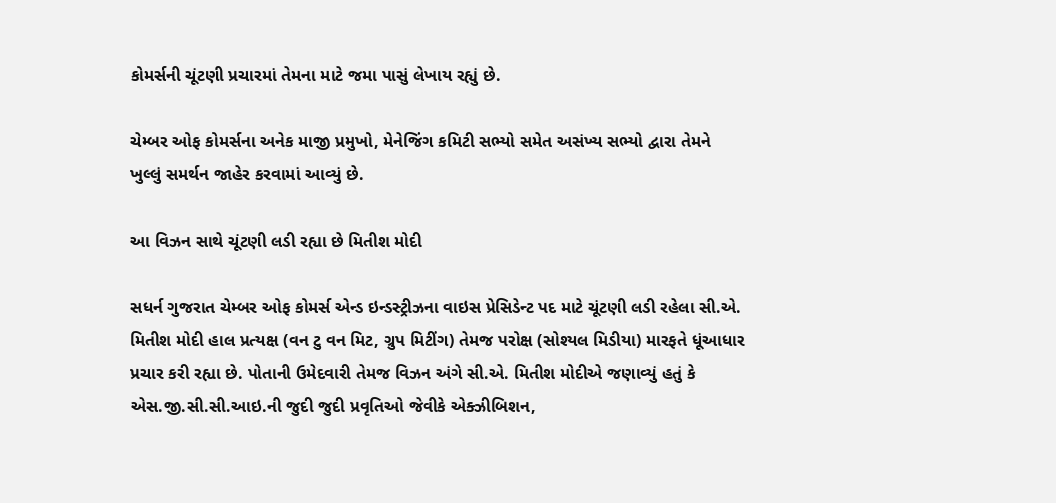કોમર્સની ચૂંટણી પ્રચારમાં તેમના માટે જમા પાસું લેખાય રહ્યું છે.

ચેમ્બર ઓફ કોમર્સના અનેક માજી પ્રમુખો, મેનેજિંગ કમિટી સભ્યો સમેત અસંખ્ય સભ્યો દ્વારા તેમને ખુલ્લું સમર્થન જાહેર કરવામાં આવ્યું છે.

આ વિઝન સાથે ચૂંટણી લડી રહ્યા છે મિતીશ મોદી

સધર્ન ગુજરાત ચેમ્બર ઓફ કોમર્સ એન્ડ ઇન્ડસ્ટ્રીઝના વાઇસ પ્રેસિડેન્ટ પદ માટે ચૂંટણી લડી રહેલા સી.એ. મિતીશ મોદી હાલ પ્રત્યક્ષ (વન ટુ વન મિટ, ગ્રુપ મિટીંગ) તેમજ પરોક્ષ (સોશ્યલ મિડીયા) મારફતે ધૂંઆધાર પ્રચાર કરી રહ્યા છે. પોતાની ઉમેદવારી તેમજ વિઝન અંગે સી.એ. મિતીશ મોદીએ જણાવ્યું હતું કે એસ.જી.સી.સી.આઇ.ની જુદી જુદી પ્રવૃતિઓ જેવીકે એક્ઝીબિશન,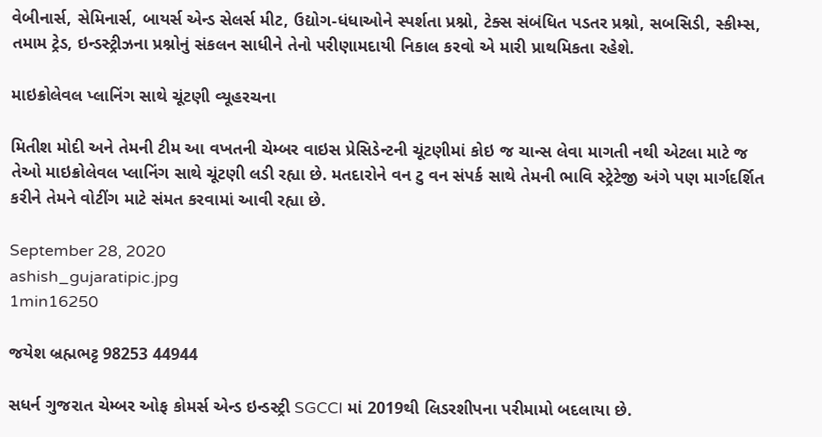વેબીનાર્સ, સેમિનાર્સ, બાયર્સ એન્ડ સેલર્સ મીટ, ઉદ્યોગ-ધંધાઓને સ્પર્શતા પ્રશ્નો, ટેક્સ સંબંધિત પડતર પ્રશ્નો, સબસિડી, સ્કીમ્સ, તમામ ટ્રેડ, ઇન્ડસ્ટ્રીઝના પ્રશ્નોનું સંકલન સાધીને તેનો પરીણામદાયી નિકાલ કરવો એ મારી પ્રાથમિકતા રહેશે.

માઇક્રોલેવલ પ્લાનિંગ સાથે ચૂંટણી વ્યૂહરચના

મિતીશ મોદી અને તેમની ટીમ આ વખતની ચેમ્બર વાઇસ પ્રેસિડેન્ટની ચૂંટણીમાં કોઇ જ ચાન્સ લેવા માગતી નથી એટલા માટે જ તેઓ માઇક્રોલેવલ પ્લાનિંગ સાથે ચૂંટણી લડી રહ્યા છે. મતદારોને વન ટુ વન સંપર્ક સાથે તેમની ભાવિ સ્ટ્રેટેજી અંગે પણ માર્ગદર્શિત કરીને તેમને વોટીંગ માટે સંમત કરવામાં આવી રહ્યા છે.

September 28, 2020
ashish_gujaratipic.jpg
1min16250

જયેશ બ્રહ્મભટ્ટ 98253 44944

સધર્ન ગુજરાત ચેમ્બર ઓફ કોમર્સ એન્ડ ઇન્ડસ્ટ્રી SGCCI માં 2019થી લિડરશીપના પરીમામો બદલાયા છે.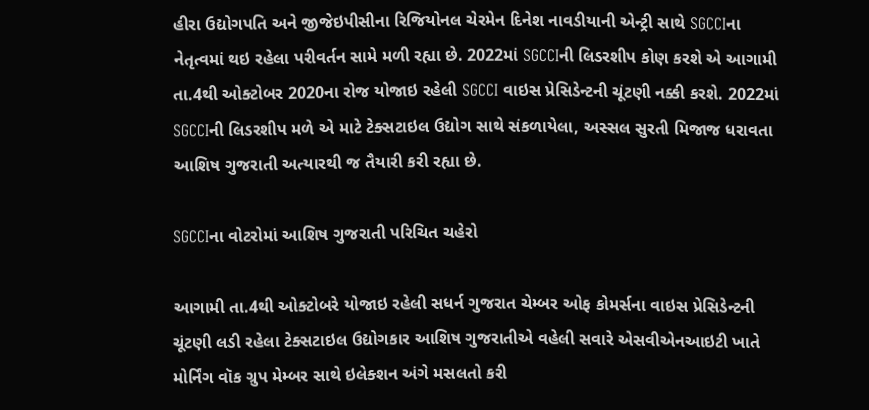હીરા ઉદ્યોગપતિ અને જીજેઇપીસીના રિજિયોનલ ચેરમેન દિનેશ નાવડીયાની એન્ટ્રી સાથે SGCCIના નેતૃત્વમાં થઇ રહેલા પરીવર્તન સામે મળી રહ્યા છે. 2022માં SGCCIની લિડરશીપ કોણ કરશે એ આગામી તા.4થી ઓક્ટોબર 2020ના રોજ યોજાઇ રહેલી SGCCI વાઇસ પ્રેસિડેન્ટની ચૂંટણી નક્કી કરશે. 2022માં SGCCIની લિડરશીપ મળે એ માટે ટેક્સટાઇલ ઉદ્યોગ સાથે સંકળાયેલા, અસ્સલ સુરતી મિજાજ ધરાવતા આશિષ ગુજરાતી અત્યારથી જ તૈયારી કરી રહ્યા છે.

SGCCIના વોટરોમાં આશિષ ગુજરાતી પરિચિત ચહેરો

આગામી તા.4થી ઓક્ટોબરે યોજાઇ રહેલી સધર્ન ગુજરાત ચેમ્બર ઓફ કોમર્સના વાઇસ પ્રેસિડેન્ટની ચૂંટણી લડી રહેલા ટેક્સટાઇલ ઉદ્યોગકાર આશિષ ગુજરાતીએ વહેલી સવારે એસવીએનઆઇટી ખાતે મોર્નિંગ વૉક ગ્રુપ મેમ્બર સાથે ઇલેક્શન અંગે મસલતો કરી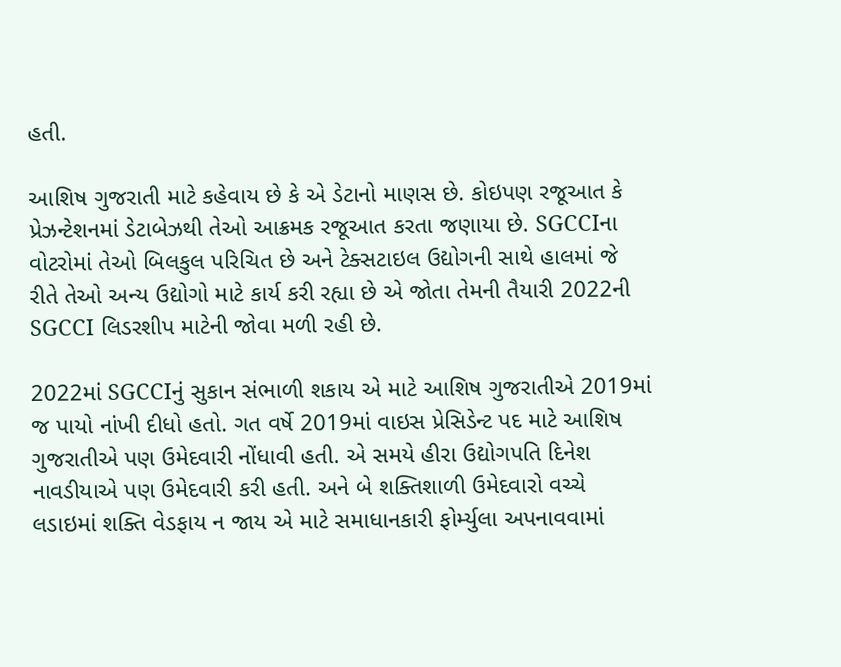હતી.

આશિષ ગુજરાતી માટે કહેવાય છે કે એ ડેટાનો માણસ છે. કોઇપણ રજૂઆત કે પ્રેઝન્ટેશનમાં ડેટાબેઝથી તેઓ આક્રમક રજૂઆત કરતા જણાયા છે. SGCCIના વોટરોમાં તેઓ બિલકુલ પરિચિત છે અને ટેક્સટાઇલ ઉદ્યોગની સાથે હાલમાં જે રીતે તેઓ અન્ય ઉદ્યોગો માટે કાર્ય કરી રહ્યા છે એ જોતા તેમની તૈયારી 2022ની SGCCI લિડરશીપ માટેની જોવા મળી રહી છે.

2022માં SGCCIનું સુકાન સંભાળી શકાય એ માટે આશિષ ગુજરાતીએ 2019માં જ પાયો નાંખી દીધો હતો. ગત વર્ષે 2019માં વાઇસ પ્રેસિડેન્ટ પદ માટે આશિષ ગુજરાતીએ પણ ઉમેદવારી નોંધાવી હતી. એ સમયે હીરા ઉદ્યોગપતિ દિનેશ નાવડીયાએ પણ ઉમેદવારી કરી હતી. અને બે શક્તિશાળી ઉમેદવારો વચ્ચે લડાઇમાં શક્તિ વેડફાય ન જાય એ માટે સમાધાનકારી ફોર્મ્યુલા અપનાવવામાં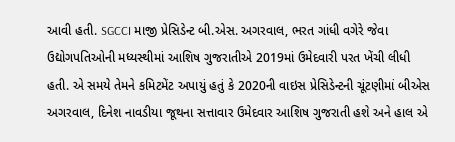આવી હતી. SGCCI માજી પ્રેસિડેન્ટ બી.એસ. અગરવાલ, ભરત ગાંધી વગેરે જેવા ઉદ્યોગપતિઓની મધ્યસ્થીમાં આશિષ ગુજરાતીએ 2019માં ઉમેદવારી પરત ખેંચી લીધી હતી. એ સમયે તેમને કમિટમેંટ અપાયું હતું કે 2020ની વાઇસ પ્રેસિડેન્ટની ચૂંટણીમાં બીએસ અગરવાલ, દિનેશ નાવડીયા જૂથના સત્તાવાર ઉમેદવાર આશિષ ગુજરાતી હશે અને હાલ એ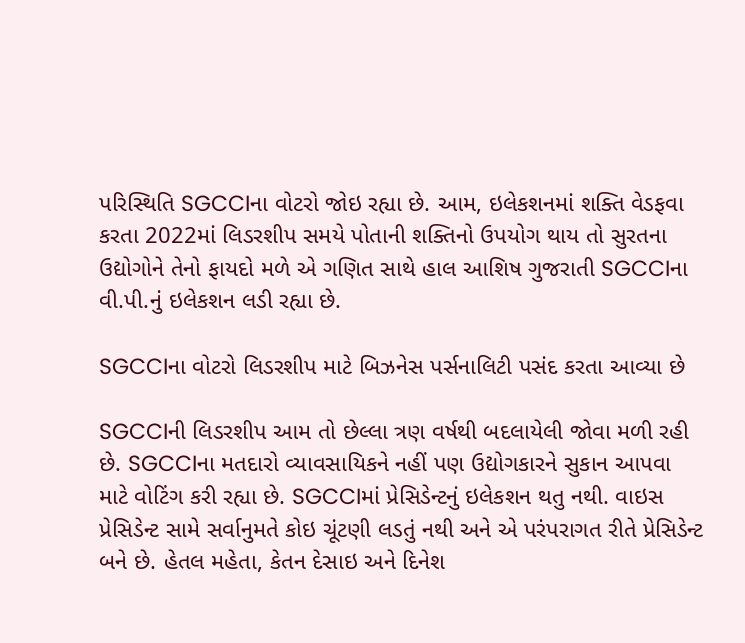પરિસ્થિતિ SGCCIના વોટરો જોઇ રહ્યા છે. આમ, ઇલેકશનમાં શક્તિ વેડફવા કરતા 2022માં લિડરશીપ સમયે પોતાની શક્તિનો ઉપયોગ થાય તો સુરતના ઉદ્યોગોને તેનો ફાયદો મળે એ ગણિત સાથે હાલ આશિષ ગુજરાતી SGCCIના વી.પી.નું ઇલેકશન લડી રહ્યા છે.

SGCCIના વોટરો લિડરશીપ માટે બિઝનેસ પર્સનાલિટી પસંદ કરતા આવ્યા છે

SGCCIની લિડરશીપ આમ તો છેલ્લા ત્રણ વર્ષથી બદલાયેલી જોવા મળી રહી છે. SGCCIના મતદારો વ્યાવસાયિકને નહીં પણ ઉદ્યોગકારને સુકાન આપવા માટે વોટિંગ કરી રહ્યા છે. SGCCIમાં પ્રેસિડેન્ટનું ઇલેકશન થતુ નથી. વાઇસ પ્રેસિડેન્ટ સામે સર્વાનુમતે કોઇ ચૂંટણી લડતું નથી અને એ પરંપરાગત રીતે પ્રેસિડેન્ટ બને છે. હેતલ મહેતા, કેતન દેસાઇ અને દિનેશ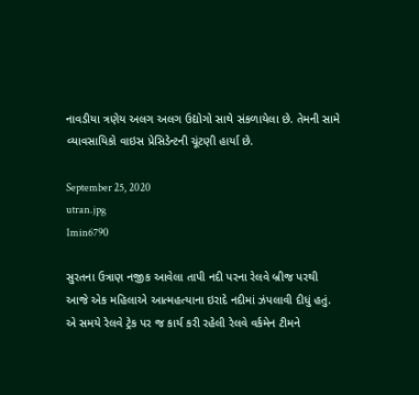નાવડીયા ત્રણેય અલગ અલગ ઉદ્યોગો સાથે સંકળાયેલા છે. તેમની સામે વ્યાવસાયિકો વાઇસ પ્રેસિડેન્ટની ચૂંટણી હાર્યા છે.

September 25, 2020
utran.jpg
1min6790

સુરતના ઉત્રાણ નજીક આવેલા તાપી નદી પરના રેલવે બ્રીજ પરથી આજે એક મહિલાએ આત્મહત્યાના ઇરાદે નદીમાં ઝંપલાવી દીધું હતું. એ સમયે રેલવે ટ્રેક પર જ કાર્ય કરી રહેલી રેલવે વર્કમેન ટીમને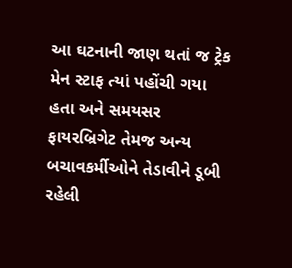આ ઘટનાની જાણ થતાં જ ટ્રેક મેન સ્ટાફ ત્યાં પહોંચી ગયા હતા અને સમયસર ફાયરબ્રિગેટ તેમજ અન્ય બચાવકર્મીઓને તેડાવીને ડૂબી રહેલી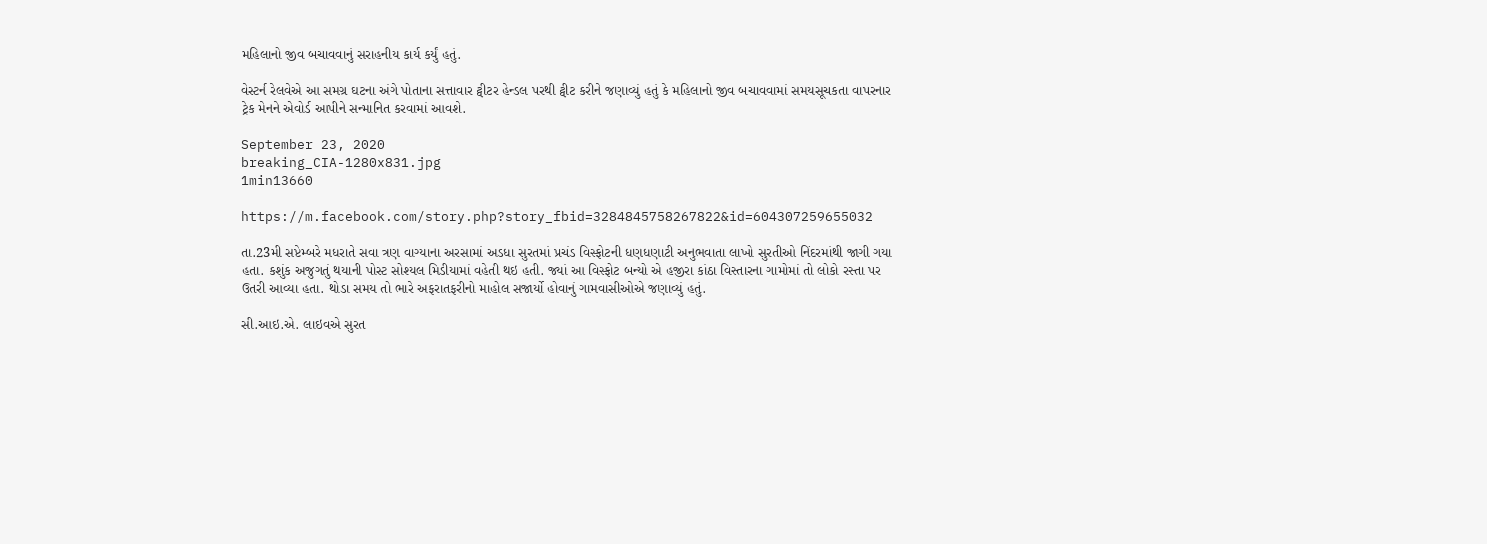મહિલાનો જીવ બચાવવાનું સરાહનીય કાર્ય કર્યું હતું.

વેસ્ટર્ન રેલવેએ આ સમગ્ર ઘટના અંગે પોતાના સત્તાવાર ટ્વીટર હેન્ડલ પરથી ટ્વીટ કરીને જણાવ્યું હતું કે મહિલાનો જીવ બચાવવામાં સમયસૂચકતા વાપરનાર ટ્રેક મેનને એવોર્ડ આપીને સન્માનિત કરવામાં આવશે.

September 23, 2020
breaking_CIA-1280x831.jpg
1min13660

https://m.facebook.com/story.php?story_fbid=3284845758267822&id=604307259655032

તા.23મી સપ્ટેમ્બરે મધરાતે સવા ત્રણ વાગ્યાના અરસામાં અડધા સુરતમાં પ્રચંડ વિસ્ફોટની ધણધણાટી અનુભવાતા લાખો સુરતીઓ નિંદરમાંથી જાગી ગયા હતા. કશુંક અજુગતું થયાની પોસ્ટ સોશ્યલ મિડીયામાં વહેતી થઇ હતી. જ્યાં આ વિસ્ફોટ બન્યો એ હજીરા કાંઠા વિસ્તારના ગામોમાં તો લોકો રસ્તા પર ઉતરી આવ્યા હતા. થોડા સમય તો ભારે અફરાતફરીનો માહોલ સજાર્યો હોવાનું ગામવાસીઓએ જણાવ્યું હતું.

સી.આઇ.એ. લાઇવએ સુરત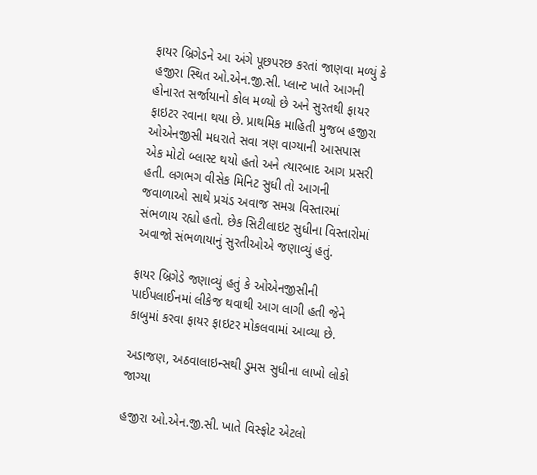ફાયર બ્રિગેડને આ અંગે પૂછપરછ કરતાં જાણવા મળ્યું કે હજીરા સ્થિત ઓ.એન.જી.સી. પ્લાન્ટ ખાતે આગની હોનારત સર્જાયાનો કોલ મળ્યો છે અને સુરતથી ફાયર ફાઇટર રવાના થયા છે. પ્રાથમિક માહિતી મુજબ હજીરા ઓએનજીસી મધરાતે સવા ત્રણ વાગ્યાની આસપાસ એક મોટો બ્લાસ્ટ થયો હતો અને ત્યારબાદ આગ પ્રસરી હતી. લગભગ વીસેક મિનિટ સુધી તો આગની જવાળાઓ સાથે પ્રચંડ અવાજ સમગ્ર વિસ્તારમાં સંભળાય રહ્યો હતો. છેક સિટીલાઇટ સુધીના વિસ્તારોમાં અવાજો સંભળાયાનું સુરતીઓએ જણાવ્યું હતું.

ફાયર બ્રિગેડે જણાવ્યું હતું કે ઓએનજીસીની પાઈપલાઈનમાં લીકેજ થવાથી આગ લાગી હતી જેને કાબુમાં કરવા ફાયર ફાઇટર મોકલવામાં આવ્યા છે.

અડાજણ, અઠવાલાઇન્સથી ડુમસ સુધીના લાખો લોકો જાગ્યા

હજીરા ઓ.એન.જી.સી. ખાતે વિસ્ફોટ એટલો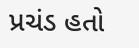પ્રચંડ હતો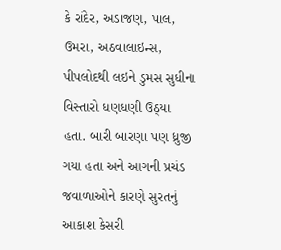કે રાંદેર, અડાજણ, પાલ, ઉમરા, અઠવાલાઇન્સ, પીપલોદથી લઇને ડુમસ સુધીના વિસ્તારો ધણધણી ઉઠ્યા હતા. બારી બારણા પણ ધ્રુજી ગયા હતા અને આગની પ્રચંડ જવાળાઓને કારણે સુરતનું આકાશ કેસરી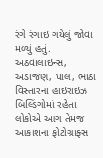રંગે રંગાઇ ગયેલું જોવા મળ્યું હતું. અઠવાલાઇન્સ, અડાજણ, પાલ, ભાઠા વિસ્તારના હાઇરાઇઝ બિલ્ડિંગોમાં રહેતા લોકોએ આગ તેમજ આકાશના ફોટોગ્રાફ્સ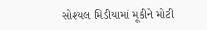સોશ્યલ મિડીયામાં મૂકીને મોટી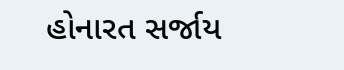હોનારત સર્જાય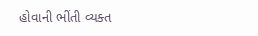હોવાની ભીંતી વ્યક્ત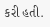કરી હતી.